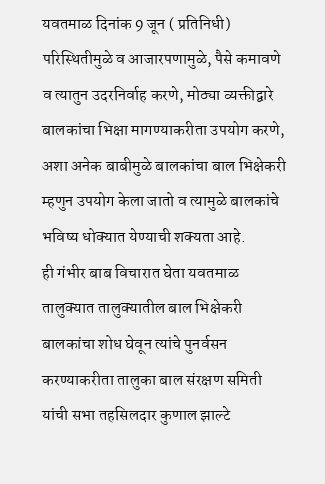यवतमाळ दिनांक 9 जून ( प्रतिनिधी)
परिस्थितीमुळे व आजारपणामुळे, पैसे कमावणे व त्यातुन उदरनिर्वाह करणे, मोठ्या व्यक्तीद्वारे बालकांचा भिक्षा मागण्याकरीता उपयोग करणे, अशा अनेक बाबीमुळे बालकांचा बाल भिक्षेकरी म्हणुन उपयोग केला जातो व त्यामुळे बालकांचे भविष्य धोक्यात येण्याची शक्यता आहे.
ही गंभीर बाब विचारात घेता यवतमाळ तालुक्यात तालुक्यातील बाल भिक्षेकरी बालकांचा शोध घेवून त्यांचे पुनर्वसन करण्याकरीता तालुका बाल संरक्षण समिती यांची सभा तहसिलदार कुणाल झाल्टे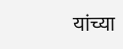यांच्या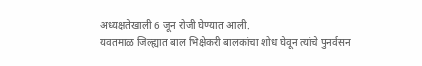अध्यक्षतेखाली 6 जून रोजी घेण्यात आली.
यवतमाळ जिल्ह्यात बाल भिक्षेकरी बालकांचा शोध घेवून त्यांचे पुनर्वसन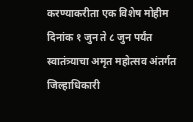करण्याकरीता एक विशेष मोहीम दिनांक १ जुन ते ८ जुन पर्यंत स्वातंत्र्याचा अमृत महोत्सव अंतर्गत जिल्हाधिकारी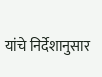यांचे निर्देशानुसार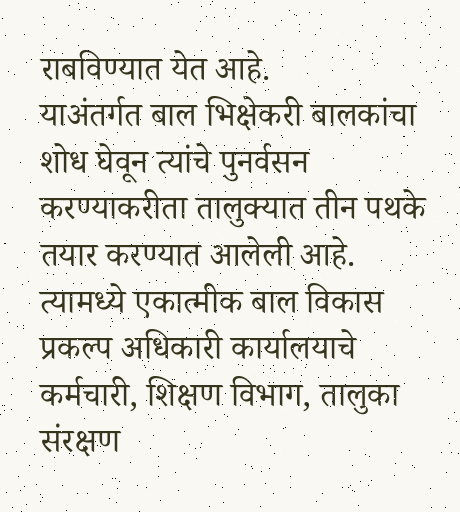राबविण्यात येत आहे.
याअंतर्गत बाल भिक्षेकरी बालकांचा शोध घेवून त्यांचे पुनर्वसन करण्याकरीता तालुक्यात तीन पथके तयार करण्यात आलेली आहे. त्यामध्ये एकात्मीक बाल विकास प्रकल्प अधिकारी कार्यालयाचे कर्मचारी, शिक्षण विभाग, तालुका संरक्षण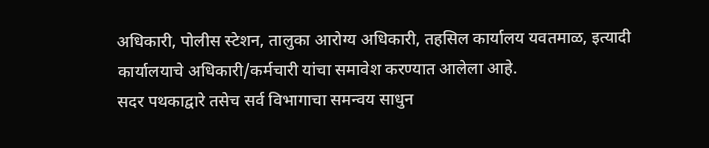अधिकारी, पोलीस स्टेशन, तालुका आरोग्य अधिकारी, तहसिल कार्यालय यवतमाळ, इत्यादी कार्यालयाचे अधिकारी/कर्मचारी यांचा समावेश करण्यात आलेला आहे.
सदर पथकाद्वारे तसेच सर्व विभागाचा समन्वय साधुन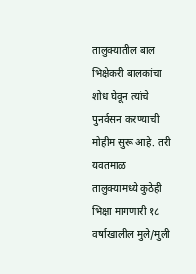तालुक्यातील बाल भिक्षेकरी बालकांचा शोध घेवून त्यांचे पुनर्वसन करण्याची मोहीम सुरू आहे. तरी यवतमाळ तालुक्यामध्ये कुठेही भिक्षा मागणारी १८ वर्षाखालील मुले/मुली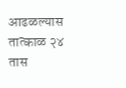आढळल्यास तात्काळ २४ तास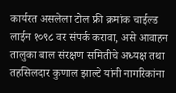कार्यरत असलेला टोल फ्री क्रमांक चाईल्ड लाईन १०९८ वर संपर्क करावा, असे आवाहन तालुका बाल संरक्षण समितीचे अध्यक्ष तथा तहसिलदार कुणाल झाल्टे यांनी नागरिकांना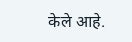केले आहे.